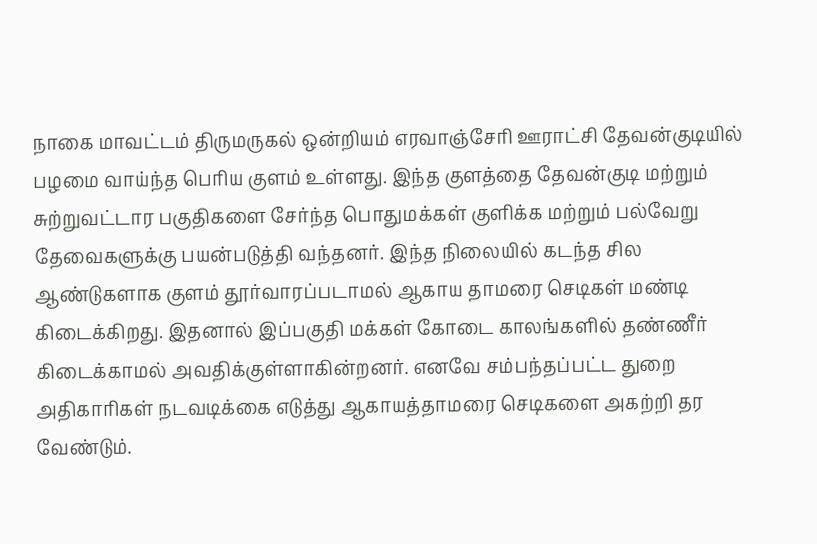நாகை மாவட்டம் திருமருகல் ஒன்றியம் எரவாஞ்சேரி ஊராட்சி தேவன்குடியில் பழமை வாய்ந்த பெரிய குளம் உள்ளது. இந்த குளத்தை தேவன்குடி மற்றும் சுற்றுவட்டார பகுதிகளை சேர்ந்த பொதுமக்கள் குளிக்க மற்றும் பல்வேறு தேவைகளுக்கு பயன்படுத்தி வந்தனர். இந்த நிலையில் கடந்த சில ஆண்டுகளாக குளம் தூர்வாரப்படாமல் ஆகாய தாமரை செடிகள் மண்டி கிடைக்கிறது. இதனால் இப்பகுதி மக்கள் கோடை காலங்களில் தண்ணீர் கிடைக்காமல் அவதிக்குள்ளாகின்றனர். எனவே சம்பந்தப்பட்ட துறை அதிகாரிகள் நடவடிக்கை எடுத்து ஆகாயத்தாமரை செடிகளை அகற்றி தர வேண்டும்.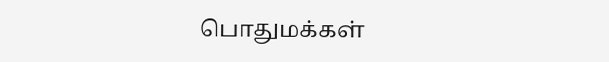பொதுமக்கள்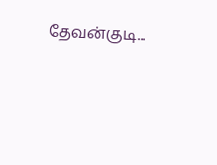தேவன்குடி...